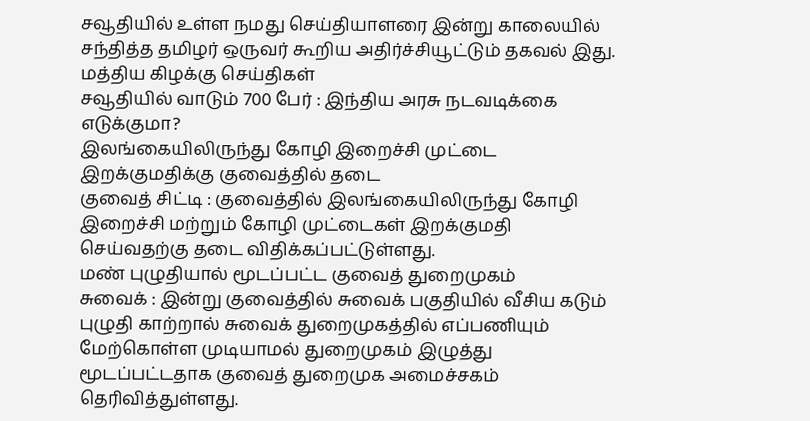சவூதியில் உள்ள நமது செய்தியாளரை இன்று காலையில் சந்தித்த தமிழர் ஒருவர் கூறிய அதிர்ச்சியூட்டும் தகவல் இது.
மத்திய கிழக்கு செய்திகள்
சவூதியில் வாடும் 700 பேர் : இந்திய அரசு நடவடிக்கை எடுக்குமா?
இலங்கையிலிருந்து கோழி இறைச்சி முட்டை இறக்குமதிக்கு குவைத்தில் தடை
குவைத் சிட்டி : குவைத்தில் இலங்கையிலிருந்து கோழி இறைச்சி மற்றும் கோழி முட்டைகள் இறக்குமதி செய்வதற்கு தடை விதிக்கப்பட்டுள்ளது.
மண் புழுதியால் மூடப்பட்ட குவைத் துறைமுகம்
சுவைக் : இன்று குவைத்தில் சுவைக் பகுதியில் வீசிய கடும் புழுதி காற்றால் சுவைக் துறைமுகத்தில் எப்பணியும் மேற்கொள்ள முடியாமல் துறைமுகம் இழுத்து மூடப்பட்டதாக குவைத் துறைமுக அமைச்சகம் தெரிவித்துள்ளது.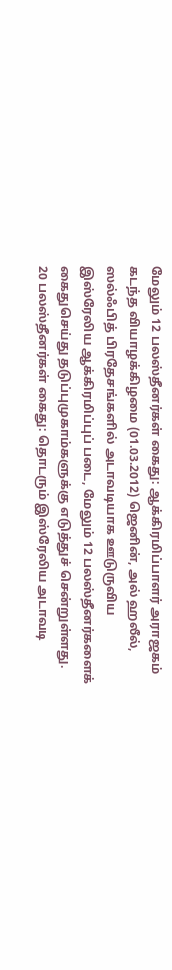மேலும் 12 பலஸ்தீனர்கள் கைது: ஆக்கிரமிப்பாளர் அராஜகம்
கடந்த வியாழக்கிழமை (01.03.2012) ஜெனின், அல் ஹலீல், ஸல்ஃபித் பிரதேசங்களில் அடாவடியாக ஊடுருவிய இஸ்ரேலிய ஆக்கிரமிப்புப் படை, மேலும் 12 பலஸ்தீனர்களைக் கைதுசெய்து தடுப்புமுகாம்களுக்கு எடுத்துச் சென்றுள்ளது.
20 பலஸ்தீனர்கள் கைது: தொடரும் இஸ்ரேலிய அடாவடி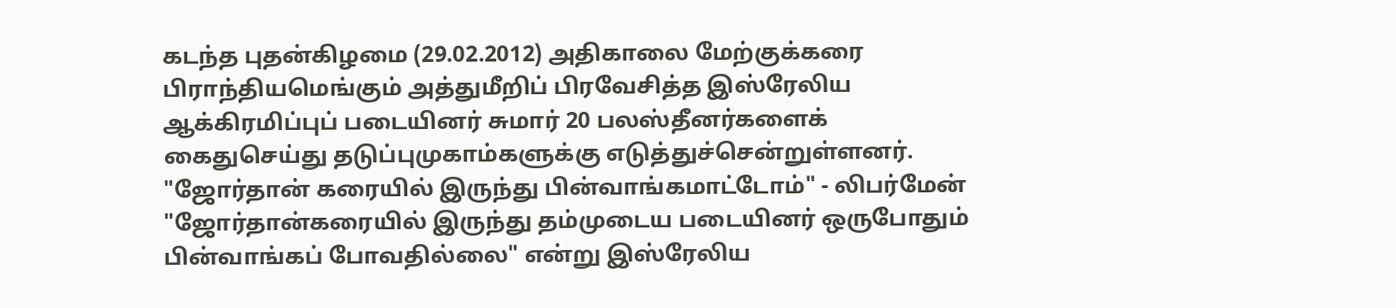கடந்த புதன்கிழமை (29.02.2012) அதிகாலை மேற்குக்கரை பிராந்தியமெங்கும் அத்துமீறிப் பிரவேசித்த இஸ்ரேலிய ஆக்கிரமிப்புப் படையினர் சுமார் 20 பலஸ்தீனர்களைக் கைதுசெய்து தடுப்புமுகாம்களுக்கு எடுத்துச்சென்றுள்ளனர்.
"ஜோர்தான் கரையில் இருந்து பின்வாங்கமாட்டோம்" - லிபர்மேன்
"ஜோர்தான்கரையில் இருந்து தம்முடைய படையினர் ஒருபோதும் பின்வாங்கப் போவதில்லை" என்று இஸ்ரேலிய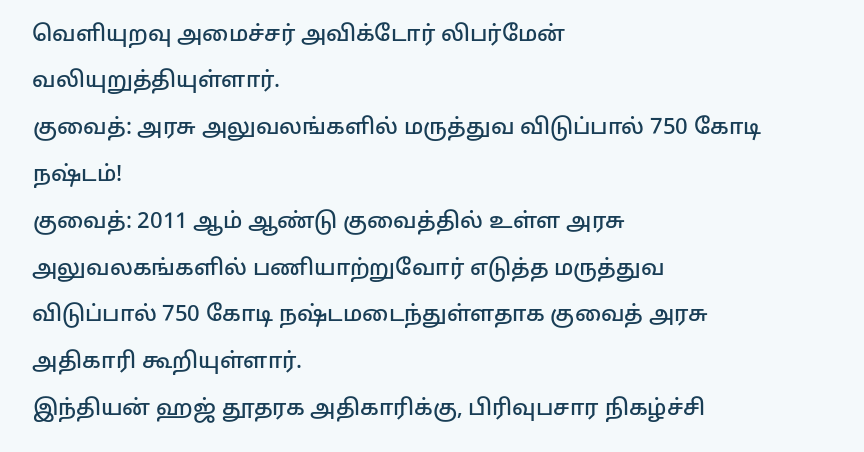வெளியுறவு அமைச்சர் அவிக்டோர் லிபர்மேன் வலியுறுத்தியுள்ளார்.
குவைத்: அரசு அலுவலங்களில் மருத்துவ விடுப்பால் 750 கோடி நஷ்டம்!
குவைத்: 2011 ஆம் ஆண்டு குவைத்தில் உள்ள அரசு அலுவலகங்களில் பணியாற்றுவோர் எடுத்த மருத்துவ விடுப்பால் 750 கோடி நஷ்டமடைந்துள்ளதாக குவைத் அரசு அதிகாரி கூறியுள்ளார்.
இந்தியன் ஹஜ் தூதரக அதிகாரிக்கு, பிரிவுபசார நிகழ்ச்சி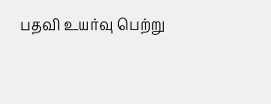பதவி உயர்வு பெற்று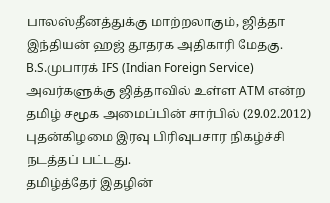பாலஸ்தீனத்துக்கு மாற்றலாகும், ஜித்தா இந்தியன் ஹஜ் தூதரக அதிகாரி மேதகு. B.S.முபாரக் IFS (Indian Foreign Service) அவர்களுக்கு ஜித்தாவில் உள்ள ATM என்ற தமிழ் சமூக அமைப்பின் சார்பில் (29.02.2012) புதன்கிழமை இரவு பிரிவுபசார நிகழ்ச்சி நடத்தப் பட்டது.
தமிழ்த்தேர் இதழின்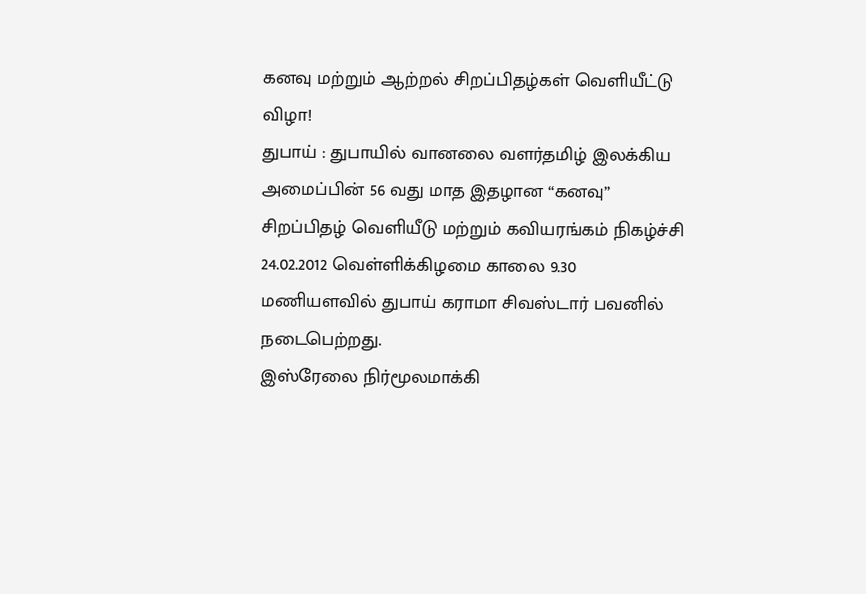கனவு மற்றும் ஆற்றல் சிறப்பிதழ்கள் வெளியீட்டு விழா!
துபாய் : துபாயில் வானலை வளர்தமிழ் இலக்கிய அமைப்பின் 56 வது மாத இதழான “கனவு” சிறப்பிதழ் வெளியீடு மற்றும் கவியரங்கம் நிகழ்ச்சி 24.02.2012 வெள்ளிக்கிழமை காலை 9.30 மணியளவில் துபாய் கராமா சிவஸ்டார் பவனில் நடைபெற்றது.
இஸ்ரேலை நிர்மூலமாக்கி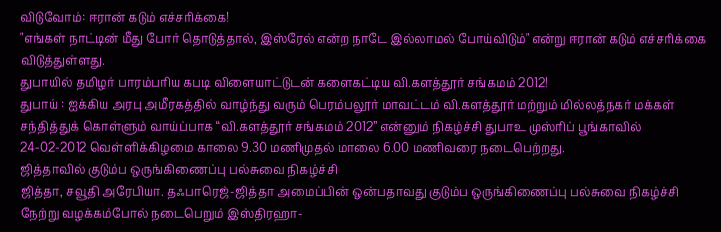விடுவோம்: ஈரான் கடும் எச்சரிக்கை!
"எங்கள் நாட்டின் மீது போர் தொடுத்தால், இஸ்ரேல் என்ற நாடே இல்லாமல் போய்விடும்" என்று ஈரான் கடும் எச்சரிக்கை விடுத்துள்ளது.
துபாயில் தமிழர் பாரம்பரிய கபடி விளையாட்டுடன் களைகட்டிய வி.களத்தூர் சங்கமம் 2012!
துபாய் : ஐக்கிய அரபு அமீரகத்தில் வாழ்ந்து வரும் பெரம்பலூர் மாவட்டம் வி.களத்தூர் மற்றும் மில்லத்நகர் மக்கள் சந்தித்துக் கொள்ளும் வாய்ப்பாக “வி.களத்தூர் சங்கமம் 2012” என்னும் நிகழ்ச்சி துபாஉ முஸ்ரிப் பூங்காவில் 24-02-2012 வெள்ளிக்கிழமை காலை 9.30 மணிமுதல் மாலை 6.00 மணிவரை நடைபெற்றது.
ஜித்தாவில் குடும்ப ஒருங்கிணைப்பு பல்சுவை நிகழ்ச்சி
ஜித்தா, சவூதி அரேபியா. தஃபாரெஜ்-ஜித்தா அமைப்பின் ஒன்பதாவது குடும்ப ஒருங்கிணைப்பு பல்சுவை நிகழ்ச்சி நேற்று வழக்கம்போல் நடைபெறும் இஸ்திரஹா-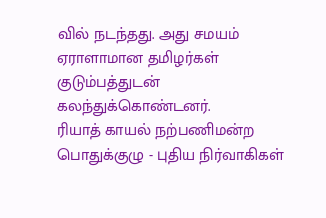வில் நடந்தது. அது சமயம் ஏராளாமான தமிழர்கள் குடும்பத்துடன் கலந்துக்கொண்டனர்.
ரியாத் காயல் நற்பணிமன்ற பொதுக்குழு - புதிய நிர்வாகிகள்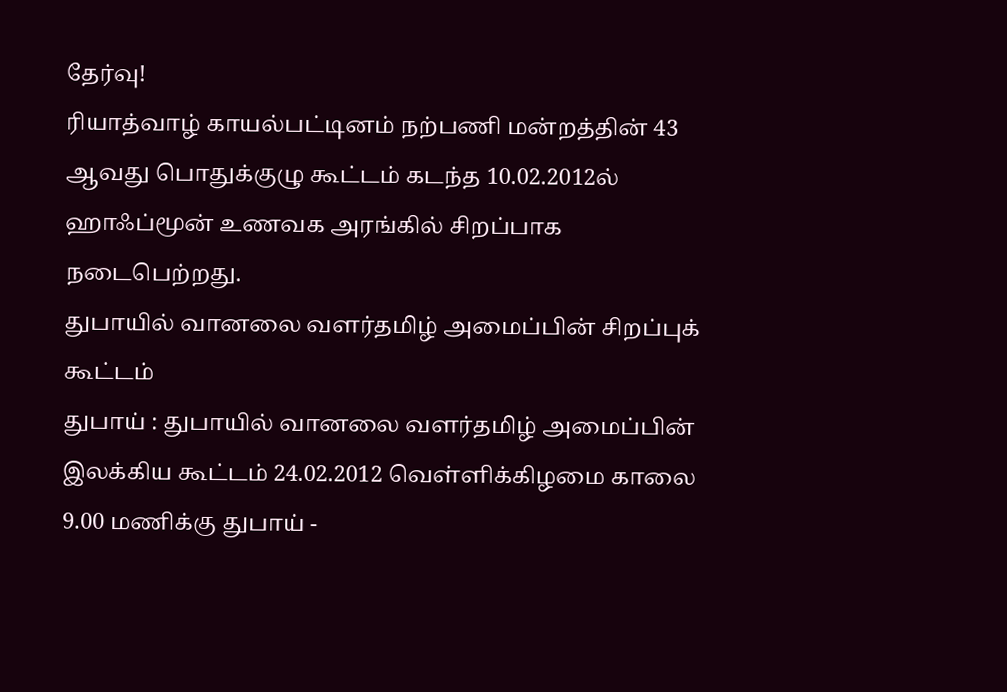தேர்வு!
ரியாத்வாழ் காயல்பட்டினம் நற்பணி மன்றத்தின் 43 ஆவது பொதுக்குழு கூட்டம் கடந்த 10.02.2012ல் ஹாஃப்மூன் உணவக அரங்கில் சிறப்பாக நடைபெற்றது.
துபாயில் வானலை வளர்தமிழ் அமைப்பின் சிறப்புக் கூட்டம்
துபாய் : துபாயில் வானலை வளர்தமிழ் அமைப்பின் இலக்கிய கூட்டம் 24.02.2012 வெள்ளிக்கிழமை காலை 9.00 மணிக்கு துபாய் -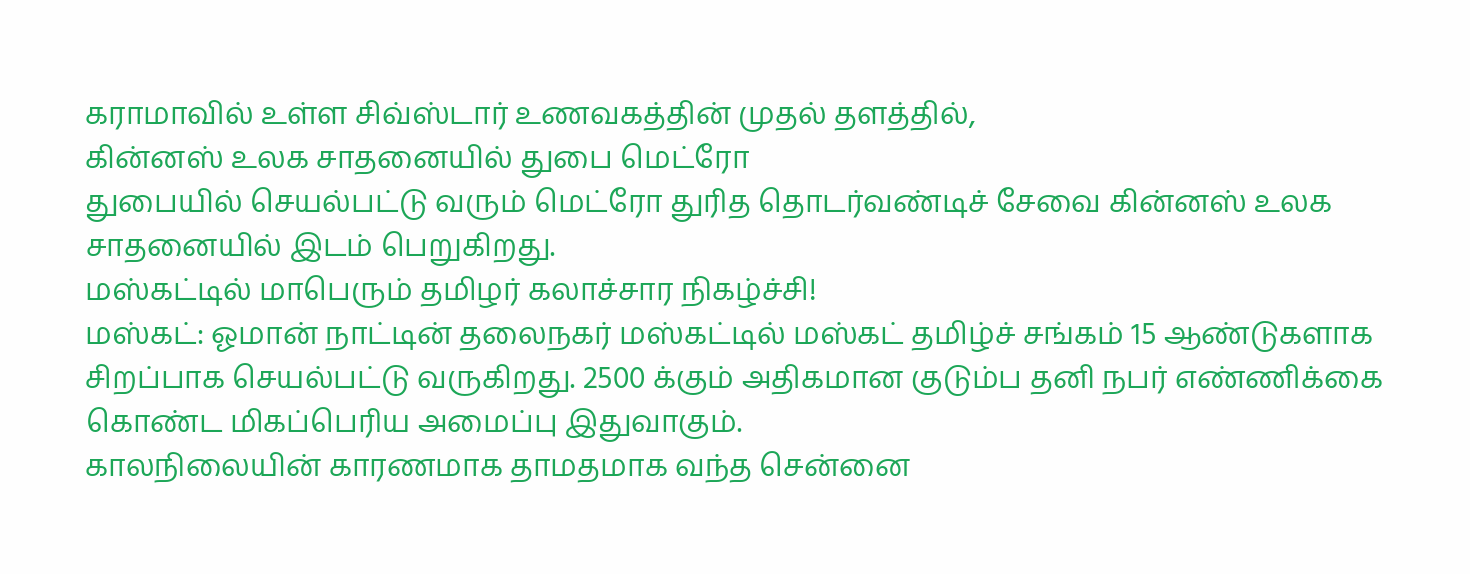கராமாவில் உள்ள சிவ்ஸ்டார் உணவகத்தின் முதல் தளத்தில்,
கின்னஸ் உலக சாதனையில் துபை மெட்ரோ
துபையில் செயல்பட்டு வரும் மெட்ரோ துரித தொடர்வண்டிச் சேவை கின்னஸ் உலக சாதனையில் இடம் பெறுகிறது.
மஸ்கட்டில் மாபெரும் தமிழர் கலாச்சார நிகழ்ச்சி!
மஸ்கட்: ஓமான் நாட்டின் தலைநகர் மஸ்கட்டில் மஸ்கட் தமிழ்ச் சங்கம் 15 ஆண்டுகளாக சிறப்பாக செயல்பட்டு வருகிறது. 2500 க்கும் அதிகமான குடும்ப தனி நபர் எண்ணிக்கை கொண்ட மிகப்பெரிய அமைப்பு இதுவாகும்.
காலநிலையின் காரணமாக தாமதமாக வந்த சென்னை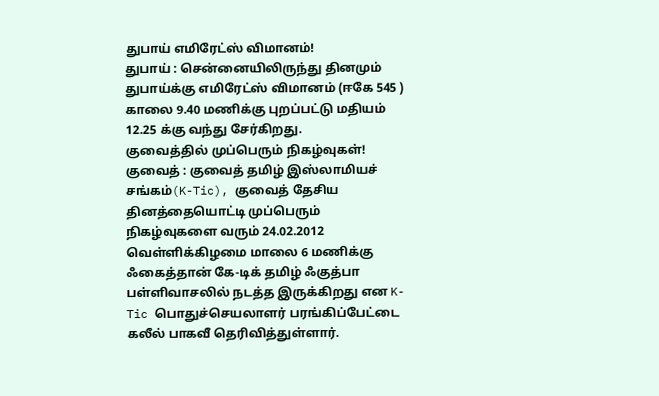துபாய் எமிரேட்ஸ் விமானம்!
துபாய் : சென்னையிலிருந்து தினமும் துபாய்க்கு எமிரேட்ஸ் விமானம் (ஈகே 545 ) காலை 9.40 மணிக்கு புறப்பட்டு மதியம் 12.25 க்கு வந்து சேர்கிறது.
குவைத்தில் முப்பெரும் நிகழ்வுகள்!
குவைத் : குவைத் தமிழ் இஸ்லாமியச் சங்கம்(K-Tic), குவைத் தேசிய தினத்தையொட்டி முப்பெரும் நிகழ்வுகளை வரும் 24.02.2012 வெள்ளிக்கிழமை மாலை 6 மணிக்கு ஃகைத்தான் கே-டிக் தமிழ் ஃகுத்பா பள்ளிவாசலில் நடத்த இருக்கிறது என K-Tic பொதுச்செயலாளர் பரங்கிப்பேட்டை கலீல் பாகவீ தெரிவித்துள்ளார்.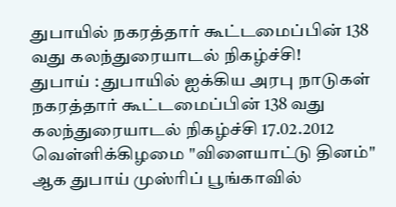துபாயில் நகரத்தார் கூட்டமைப்பின் 138 வது கலந்துரையாடல் நிகழ்ச்சி!
துபாய் : துபாயில் ஐக்கிய அரபு நாடுகள் நகரத்தார் கூட்டமைப்பின் 138 வது கலந்துரையாடல் நிகழ்ச்சி 17.02.2012 வெள்ளிக்கிழமை "விளையாட்டு தினம்" ஆக துபாய் முஸ்ரிப் பூங்காவில்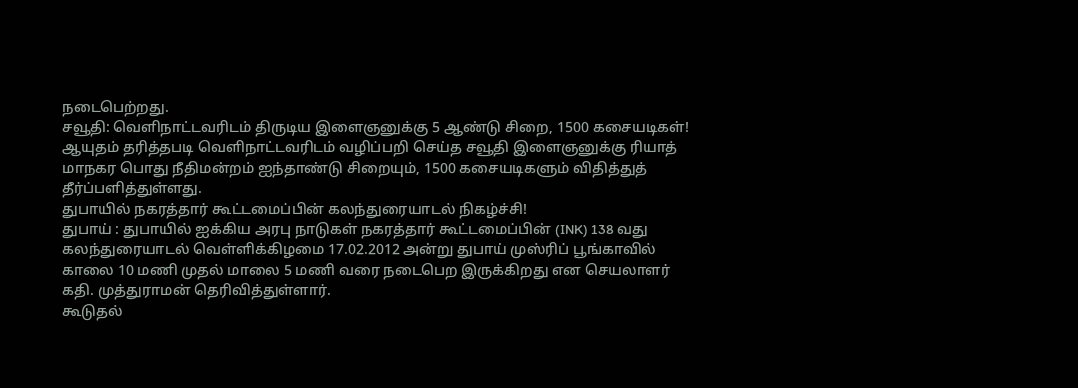நடைபெற்றது.
சவூதி: வெளிநாட்டவரிடம் திருடிய இளைஞனுக்கு 5 ஆண்டு சிறை, 1500 கசையடிகள்!
ஆயுதம் தரித்தபடி வெளிநாட்டவரிடம் வழிப்பறி செய்த சவூதி இளைஞனுக்கு ரியாத் மாநகர பொது நீதிமன்றம் ஐந்தாண்டு சிறையும், 1500 கசையடிகளும் விதித்துத் தீர்ப்பளித்துள்ளது.
துபாயில் நகரத்தார் கூட்டமைப்பின் கலந்துரையாடல் நிகழ்ச்சி!
துபாய் : துபாயில் ஐக்கிய அரபு நாடுகள் நகரத்தார் கூட்டமைப்பின் (INK) 138 வது கலந்துரையாடல் வெள்ளிக்கிழமை 17.02.2012 அன்று துபாய் முஸ்ரிப் பூங்காவில் காலை 10 மணி முதல் மாலை 5 மணி வரை நடைபெற இருக்கிறது என செயலாளர் கதி. முத்துராமன் தெரிவித்துள்ளார்.
கூடுதல்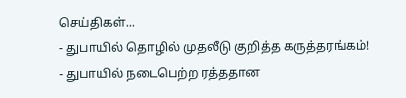செய்திகள்...
- துபாயில் தொழில் முதலீடு குறித்த கருத்தரங்கம்!
- துபாயில் நடைபெற்ற ரத்ததான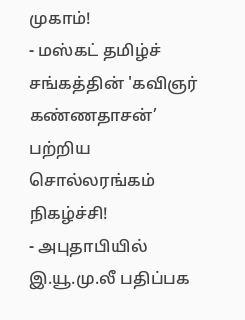முகாம்!
- மஸ்கட் தமிழ்ச் சங்கத்தின் 'கவிஞர் கண்ணதாசன்’ பற்றிய சொல்லரங்கம் நிகழ்ச்சி!
- அபுதாபியில் இ.யூ.மு.லீ பதிப்பக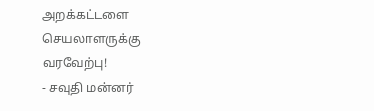அறக்கட்டளை செயலாளருக்கு வரவேற்பு!
- சவுதி மன்னர்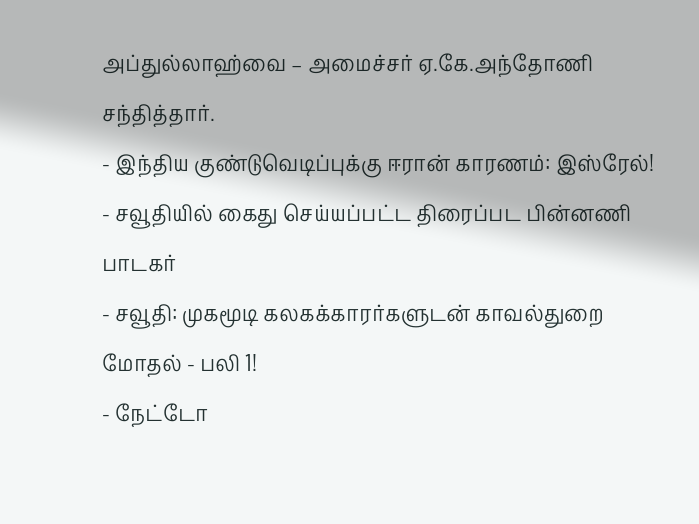அப்துல்லாஹ்வை – அமைச்சர் ஏ.கே.அந்தோணி சந்தித்தார்.
- இந்திய குண்டுவெடிப்புக்கு ஈரான் காரணம்: இஸ்ரேல்!
- சவூதியில் கைது செய்யப்பட்ட திரைப்பட பின்னணி பாடகர்
- சவூதி: முகமூடி கலகக்காரர்களுடன் காவல்துறை மோதல் - பலி 1!
- நேட்டோ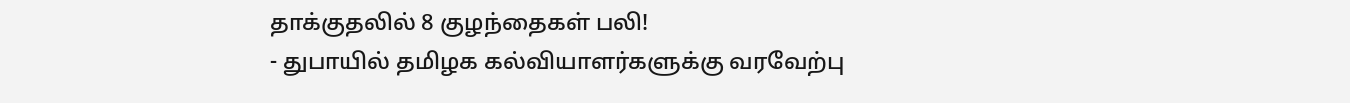தாக்குதலில் 8 குழந்தைகள் பலி!
- துபாயில் தமிழக கல்வியாளர்களுக்கு வரவேற்பு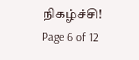நிகழ்ச்சி!
Page 6 of 12